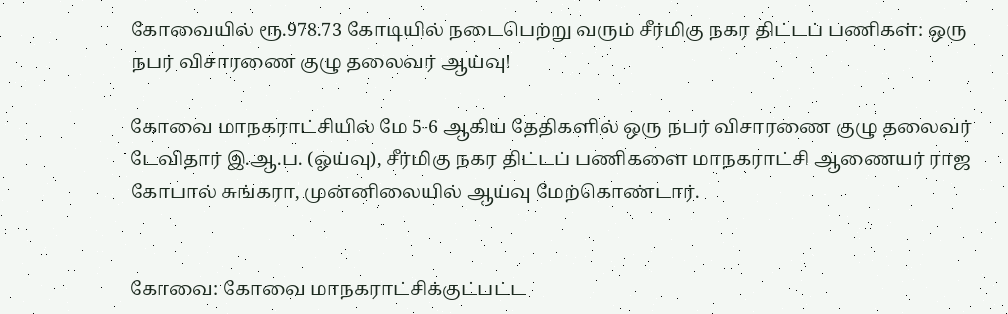கோவையில்‌ ரூ.978.73 கோடியில்‌ நடைபெற்று வரும்‌ சீர்மிகு நகர திட்டப்‌ பணிகள்: ஒரு நபர்‌ விசாரணை குழு தலைவர்‌ ஆய்வு!

கோவை மாநகராட்சியில்‌ மே 5-6 ஆகிய தேதிகளில்‌ ஒரு நபர்‌ விசாரணை குழு தலைவர்‌ டேவிதார்‌ இ.ஆ.ப. (ஓய்வு), சீர்மிகு நகர திட்டப் பணிகளை மாநகராட்சி ஆணையர் ராஜ கோபால்‌ சுங்கரா, முன்னிலையில்‌ ஆய்வு மேற்கொண்டார்.


கோவை: கோவை மாநகராட்சிக்குட்பட்ட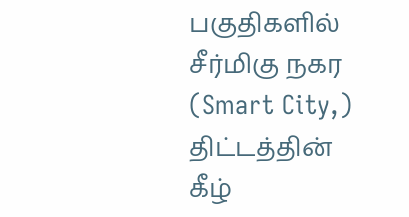பகுதிகளில்‌ சீர்மிகு நகர (Smart City,) திட்டத்தின்‌ கீழ்‌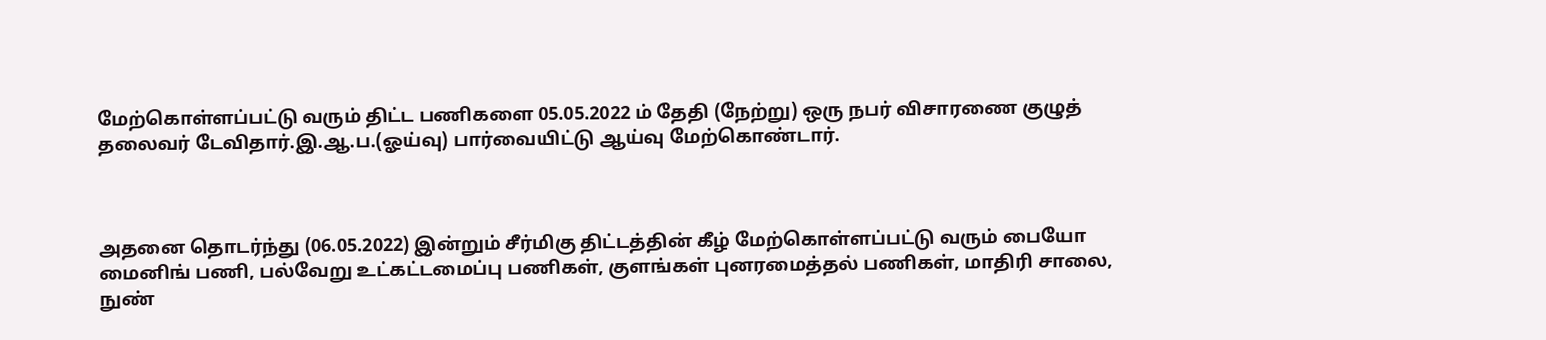மேற்கொள்ளப்பட்டு வரும்‌ திட்ட பணிகளை 05.05.2022 ம்‌ தேதி (நேற்று) ஒரு நபர்‌ விசாரணை குழுத்‌ தலைவர்‌ டேவிதார்‌.இ.ஆ.ப.(ஓய்வு) பார்வையிட்டு ஆய்வு மேற்கொண்டார்‌.



அதனை தொடர்ந்து (06.05.2022) இன்றும் சீர்மிகு திட்டத்தின்‌ கீழ்‌ மேற்கொள்ளப்பட்டு வரும்‌ பையோ மைனிங்‌ பணி, பல்வேறு உட்கட்டமைப்பு பணிகள்‌, குளங்கள்‌ புனரமைத்தல்‌ பணிகள்‌, மாதிரி சாலை, நுண்‌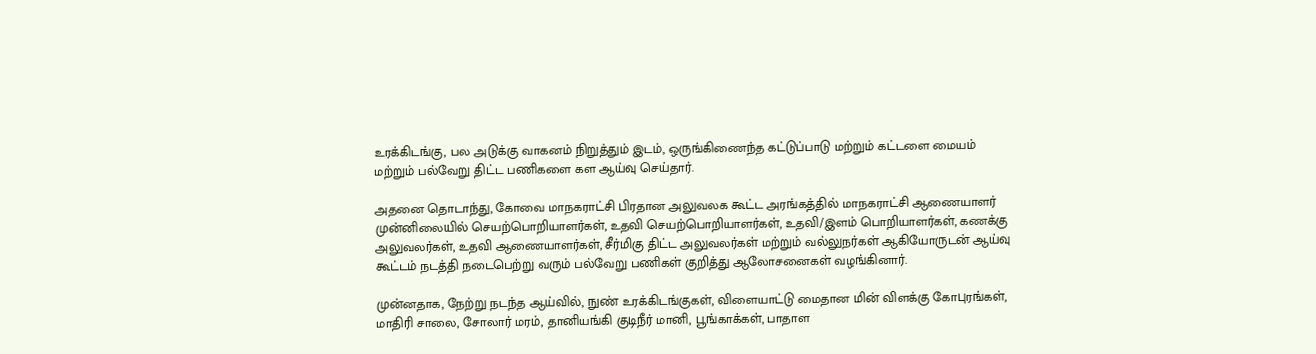உரக்கிடங்கு, பல அடுக்கு வாகனம்‌ நிறுத்தும்‌ இடம்‌, ஒருங்கிணைந்த கட்டுப்பாடு மற்றும்‌ கட்டளை மையம்‌ மற்றும்‌ பல்வேறு திட்ட பணிகளை கள ஆய்வு செய்தார்.

அதனை தொடாந்து, கோவை மாநகராட்சி பிரதான அலுவலக கூட்ட அரங்கத்தில்‌ மாநகராட்சி ஆணையாளர் முன்னிலையில்‌ செயற்பொறியாளர்கள்‌, உதவி செயற்பொறியாளர்கள்‌, உதவி/இளம்‌ பொறியாளர்கள்‌, கணக்கு அலுவலர்கள்‌, உதவி ஆணையாளர்கள்‌, சீர்மிகு திட்ட அலுவலர்கள்‌ மற்றும்‌ வல்லுநர்கள்‌ ஆகியோருடன்‌ ஆய்வு கூட்டம்‌ நடத்தி நடைபெற்று வரும்‌ பல்வேறு பணிகள்‌ குறித்து ஆலோசனைகள்‌ வழங்கினார்.

முன்னதாக, நேற்று நடந்த ஆய்வில், நுண்‌ உரக்கிடங்குகள்‌, விளையாட்டு மைதான மின்‌ விளக்கு கோபுரங்கள்‌, மாதிரி சாலை, சோலார்‌ மரம்‌, தானியங்கி குடிநீர்‌ மானி, பூங்காக்கள்‌, பாதாள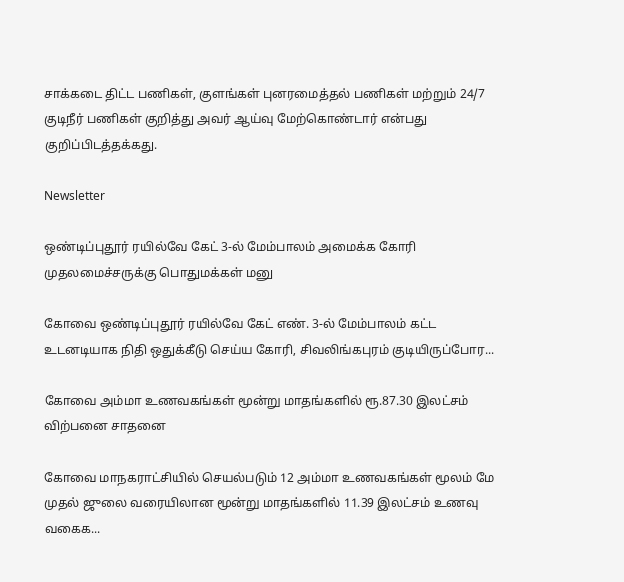சாக்கடை திட்ட பணிகள்‌, குளங்கள்‌ புனரமைத்தல்‌ பணிகள்‌ மற்றும்‌ 24/7 குடிநீர்‌ பணிகள் குறித்து அவர் ஆய்வு மேற்கொண்டார் என்பது குறிப்பிடத்தக்கது.

Newsletter

ஒண்டிப்புதூர் ரயில்வே கேட் 3-ல் மேம்பாலம் அமைக்க கோரி முதலமைச்சருக்கு பொதுமக்கள் மனு

கோவை ஒண்டிப்புதூர் ரயில்வே கேட் எண். 3-ல் மேம்பாலம் கட்ட உடனடியாக நிதி ஒதுக்கீடு செய்ய கோரி, சிவலிங்கபுரம் குடியிருப்போர...

கோவை அம்மா உணவகங்கள் மூன்று மாதங்களில் ரூ.87.30 இலட்சம் விற்பனை சாதனை

கோவை மாநகராட்சியில் செயல்படும் 12 அம்மா உணவகங்கள் மூலம் மே முதல் ஜுலை வரையிலான மூன்று மாதங்களில் 11.39 இலட்சம் உணவு வகைக...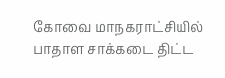கோவை மாநகராட்சியில் பாதாள சாக்கடை திட்ட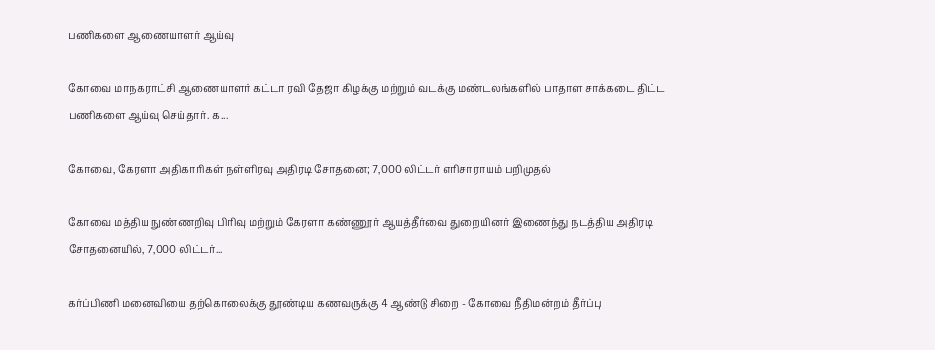பணிகளை ஆணையாளர் ஆய்வு

கோவை மாநகராட்சி ஆணையாளர் கட்டா ரவி தேஜா கிழக்கு மற்றும் வடக்கு மண்டலங்களில் பாதாள சாக்கடை திட்ட பணிகளை ஆய்வு செய்தார். க...

கோவை, கேரளா அதிகாரிகள் நள்ளிரவு அதிரடி சோதனை; 7,000 லிட்டர் எரிசாராயம் பறிமுதல்

கோவை மத்திய நுண்ணறிவு பிரிவு மற்றும் கேரளா கண்ணூர் ஆயத்தீர்வை துறையினர் இணைந்து நடத்திய அதிரடி சோதனையில், 7,000 லிட்டர்...

கர்ப்பிணி மனைவியை தற்கொலைக்கு தூண்டிய கணவருக்கு 4 ஆண்டு சிறை - கோவை நீதிமன்றம் தீர்ப்பு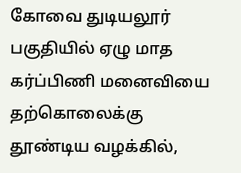கோவை துடியலூர் பகுதியில் ஏழு மாத கர்ப்பிணி மனைவியை தற்கொலைக்கு தூண்டிய வழக்கில்,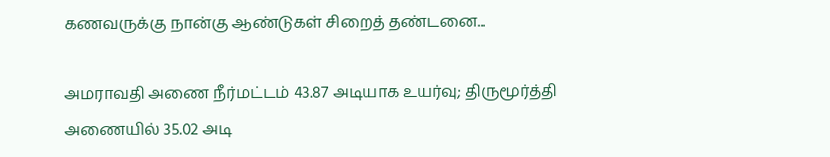கணவருக்கு நான்கு ஆண்டுகள் சிறைத் தண்டனை...

அமராவதி அணை நீர்மட்டம் 43.87 அடியாக உயர்வு; திருமூர்த்தி அணையில் 35.02 அடி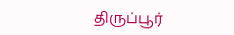திருப்பூர்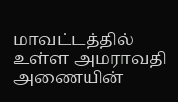மாவட்டத்தில் உள்ள அமராவதி அணையின்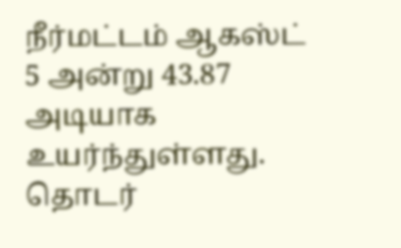நீர்மட்டம் ஆகஸ்ட் 5 அன்று 43.87 அடியாக உயர்ந்துள்ளது. தொடர்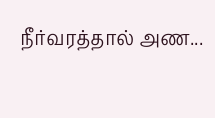நீர்வரத்தால் அண...